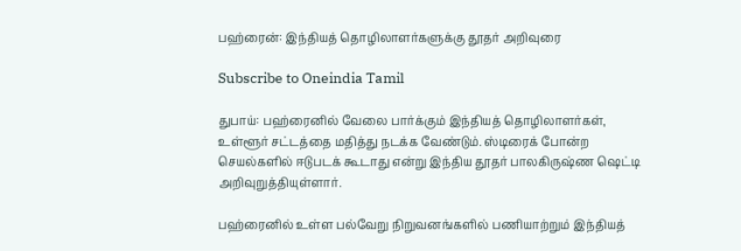பஹ்ரைன்: இந்தியத் தொழிலாளர்களுக்கு தூதர் அறிவுரை

Subscribe to Oneindia Tamil

துபாய்: பஹ்ரைனில் வேலை பார்க்கும் இந்தியத் தொழிலாளர்கள், உள்ளூர் சட்டத்தை மதித்து நடக்க வேண்டும். ஸ்டிரைக் போன்ற செயல்களில் ஈடுபடக் கூடாது என்று இந்திய தூதர் பாலகிருஷ்ண ஷெட்டி அறிவுறுத்தியுள்ளார்.

பஹ்ரைனில் உள்ள பல்வேறு நிறுவனங்களில் பணியாற்றும் இந்தியத்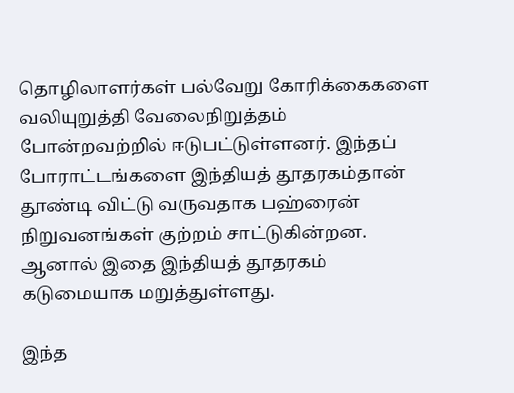தொழிலாளர்கள் பல்வேறு கோரிக்கைகளை வலியுறுத்தி வேலைநிறுத்தம் போன்றவற்றில் ஈடுபட்டுள்ளனர். இந்தப் போராட்டங்களை இந்தியத் தூதரகம்தான் தூண்டி விட்டு வருவதாக பஹ்ரைன் நிறுவனங்கள் குற்றம் சாட்டுகின்றன. ஆனால் இதை இந்தியத் தூதரகம் கடுமையாக மறுத்துள்ளது.

இந்த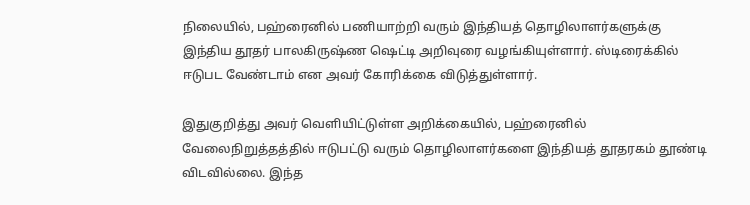நிலையில், பஹ்ரைனில் பணியாற்றி வரும் இந்தியத் தொழிலாளர்களுக்கு இந்திய தூதர் பாலகிருஷ்ண ஷெட்டி அறிவுரை வழங்கியுள்ளார். ஸ்டிரைக்கில் ஈடுபட வேண்டாம் என அவர் கோரிக்கை விடுத்துள்ளார்.

இதுகுறித்து அவர் வெளியிட்டுள்ள அறிக்கையில், பஹ்ரைனில் வேலைநிறுத்தத்தில் ஈடுபட்டு வரும் தொழிலாளர்களை இந்தியத் தூதரகம் தூண்டி விடவில்லை. இந்த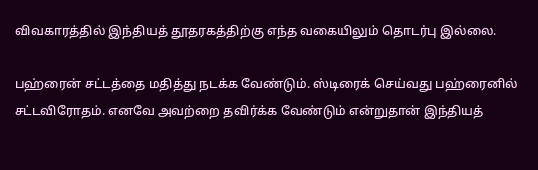விவகாரத்தில் இந்தியத் தூதரகத்திற்கு எந்த வகையிலும் தொடர்பு இல்லை.

பஹ்ரைன் சட்டத்தை மதித்து நடக்க வேண்டும். ஸ்டிரைக் செய்வது பஹ்ரைனில் சட்டவிரோதம். எனவே அவற்றை தவிர்க்க வேண்டும் என்றுதான் இந்தியத்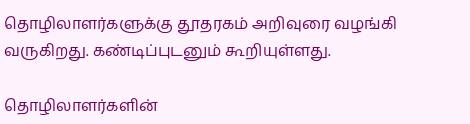தொழிலாளர்களுக்கு தூதரகம் அறிவுரை வழங்கி வருகிறது. கண்டிப்புடனும் கூறியுள்ளது.

தொழிலாளர்களின்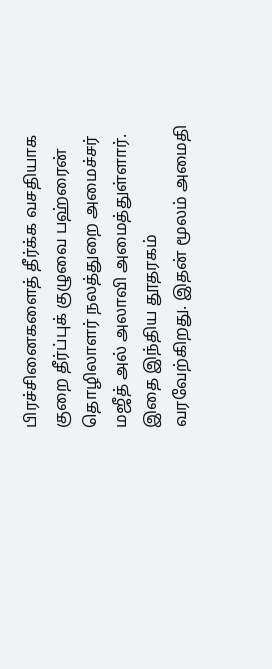பிரச்சினைகளைத் தீர்க்க வசதியாக குறை தீர்ப்புக் குழுவை பஹ்ரைன் தொழிலாளர் நலத்துறை அமைச்சர் மஜீத் அல் அலாவி அமைத்துள்ளார். இதை இந்திய தூதரகம் வரவேற்கிறது. இதன் மூலம் அமைதி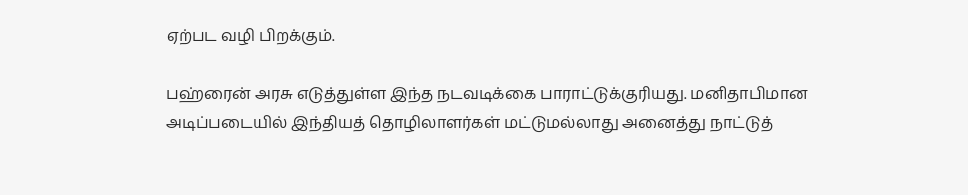ஏற்பட வழி பிறக்கும்.

பஹ்ரைன் அரசு எடுத்துள்ள இந்த நடவடிக்கை பாராட்டுக்குரியது. மனிதாபிமான அடிப்படையில் இந்தியத் தொழிலாளர்கள் மட்டுமல்லாது அனைத்து நாட்டுத்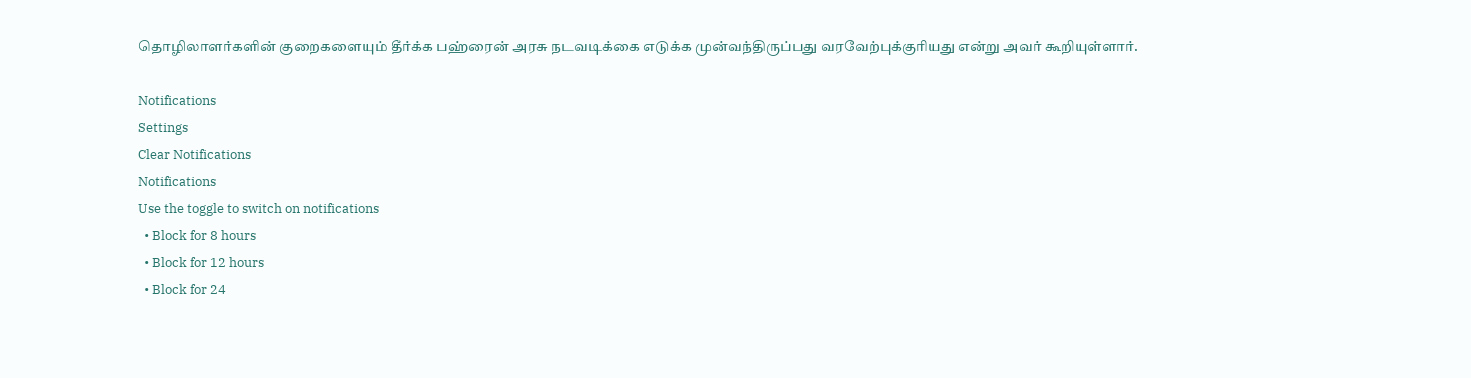தொழிலாளர்களின் குறைகளையும் தீர்க்க பஹ்ரைன் அரசு நடவடிக்கை எடுக்க முன்வந்திருப்பது வரவேற்புக்குரியது என்று அவர் கூறியுள்ளார்.

Notifications
Settings
Clear Notifications
Notifications
Use the toggle to switch on notifications
  • Block for 8 hours
  • Block for 12 hours
  • Block for 24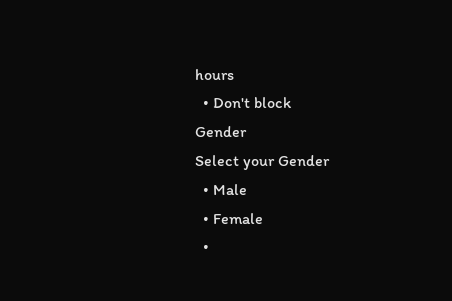hours
  • Don't block
Gender
Select your Gender
  • Male
  • Female
  •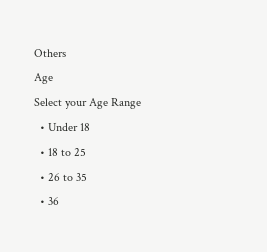Others
Age
Select your Age Range
  • Under 18
  • 18 to 25
  • 26 to 35
  • 36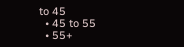to 45
  • 45 to 55
  • 55+